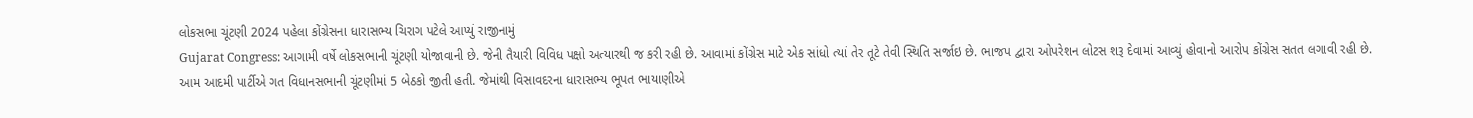લોકસભા ચૂંટણી 2024 પહેલા કોંગ્રેસના ધારાસભ્ય ચિરાગ પટેલે આપ્યું રાજીનામું
Gujarat Congress: આગામી વર્ષે લોકસભાની ચૂંટણી યોજાવાની છે. જેની તૈયારી વિવિધ પક્ષો અત્યારથી જ કરી રહી છે. આવામાં કોંગ્રેસ માટે એક સાંધો ત્યાં તેર તૂટે તેવી સ્થિતિ સર્જાઇ છે. ભાજપ દ્વારા ઓપરેશન લોટસ શરૂ દેવામાં આવ્યું હોવાનો આરોપ કોંગ્રેસ સતત લગાવી રહી છે.
આમ આદમી પાર્ટીએ ગત વિધાનસભાની ચૂંટણીમાં 5 બેઠકો જીતી હતી. જેમાંથી વિસાવદરના ધારાસભ્ય ભૂપત ભાયાણીએ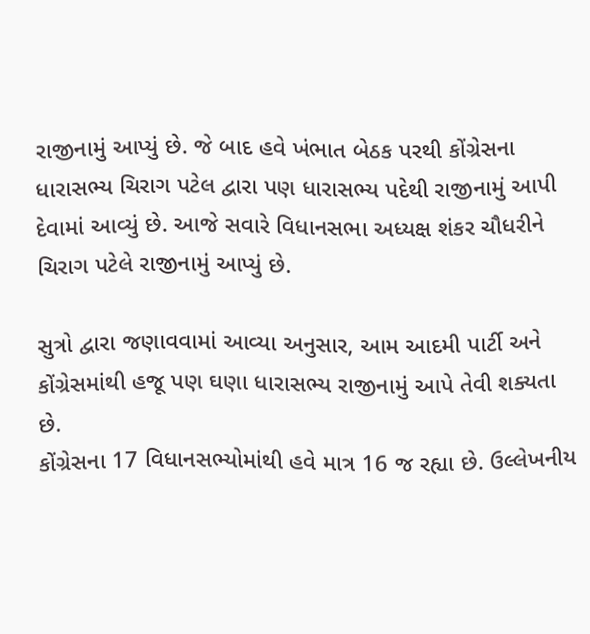રાજીનામું આપ્યું છે. જે બાદ હવે ખંભાત બેઠક પરથી કોંગ્રેસના ધારાસભ્ય ચિરાગ પટેલ દ્વારા પણ ધારાસભ્ય પદેથી રાજીનામું આપી દેવામાં આવ્યું છે. આજે સવારે વિધાનસભા અધ્યક્ષ શંકર ચૌધરીને ચિરાગ પટેલે રાજીનામું આપ્યું છે.

સુત્રો દ્વારા જણાવવામાં આવ્યા અનુસાર, આમ આદમી પાર્ટી અને કોંગ્રેસમાંથી હજૂ પણ ઘણા ધારાસભ્ય રાજીનામું આપે તેવી શક્યતા છે.
કોંગ્રેસના 17 વિધાનસભ્યોમાંથી હવે માત્ર 16 જ રહ્યા છે. ઉલ્લેખનીય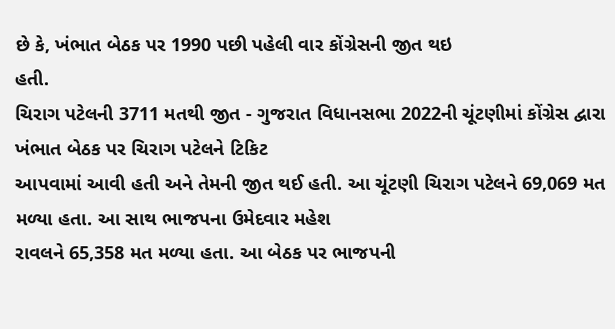છે કે, ખંભાત બેઠક પર 1990 પછી પહેલી વાર કોંગ્રેસની જીત થઇ
હતી.
ચિરાગ પટેલની 3711 મતથી જીત - ગુજરાત વિધાનસભા 2022ની ચૂંટણીમાં કોંગ્રેસ દ્વારા ખંભાત બેઠક પર ચિરાગ પટેલને ટિકિટ
આપવામાં આવી હતી અને તેમની જીત થઈ હતી. આ ચૂંટણી ચિરાગ પટેલને 69,069 મત મળ્યા હતા. આ સાથ ભાજપના ઉમેદવાર મહેશ
રાવલને 65,358 મત મળ્યા હતા. આ બેઠક પર ભાજપની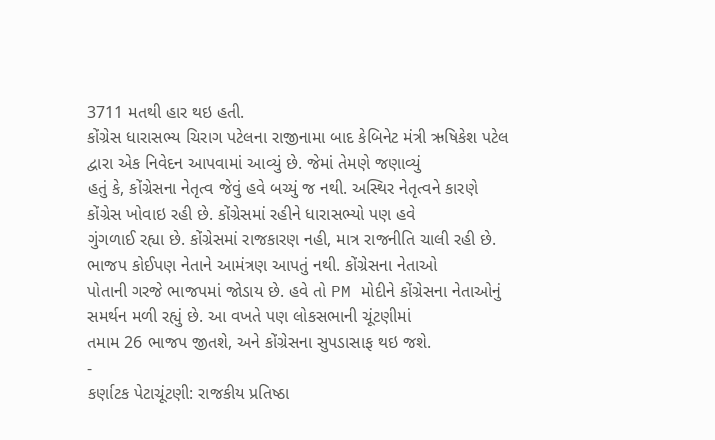3711 મતથી હાર થઇ હતી.
કોંગ્રેસ ધારાસભ્ય ચિરાગ પટેલના રાજીનામા બાદ કેબિનેટ મંત્રી ઋષિકેશ પટેલ દ્વારા એક નિવેદન આપવામાં આવ્યું છે. જેમાં તેમણે જણાવ્યું
હતું કે, કોંગ્રેસના નેતૃત્વ જેવું હવે બચ્યું જ નથી. અસ્થિર નેતૃત્વને કારણે કોંગ્રેસ ખોવાઇ રહી છે. કોંગ્રેસમાં રહીને ધારાસભ્યો પણ હવે
ગુંગળાઈ રહ્યા છે. કોંગ્રેસમાં રાજકારણ નહી, માત્ર રાજનીતિ ચાલી રહી છે. ભાજપ કોઈપણ નેતાને આમંત્રણ આપતું નથી. કોંગ્રેસના નેતાઓ
પોતાની ગરજે ભાજપમાં જોડાય છે. હવે તો PM મોદીને કોંગ્રેસના નેતાઓનું સમર્થન મળી રહ્યું છે. આ વખતે પણ લોકસભાની ચૂંટણીમાં
તમામ 26 ભાજપ જીતશે, અને કોંગ્રેસના સુપડાસાફ થઇ જશે.
-
કર્ણાટક પેટાચૂંટણી: રાજકીય પ્રતિષ્ઠા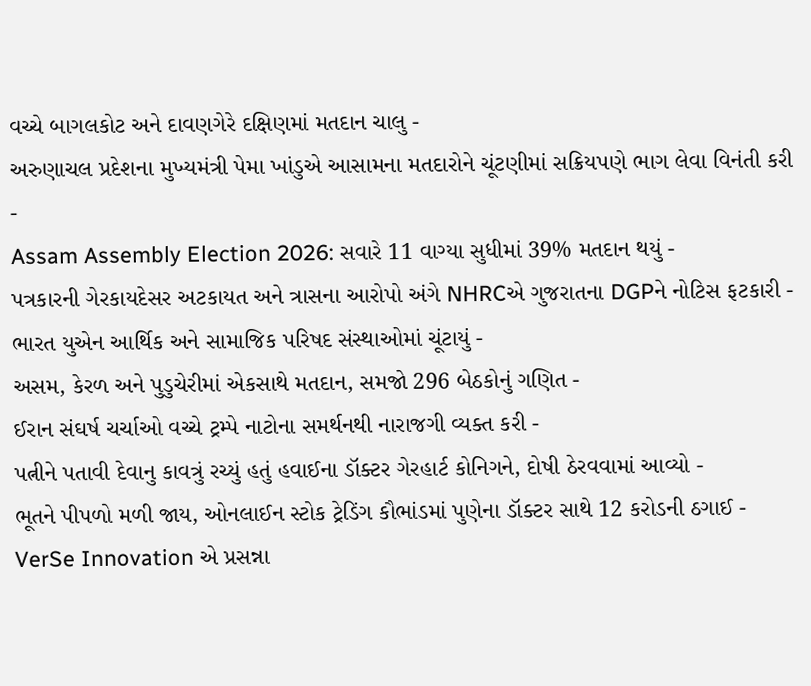વચ્ચે બાગલકોટ અને દાવણગેરે દક્ષિણમાં મતદાન ચાલુ -
અરુણાચલ પ્રદેશના મુખ્યમંત્રી પેમા ખાંડુએ આસામના મતદારોને ચૂંટણીમાં સક્રિયપણે ભાગ લેવા વિનંતી કરી -
Assam Assembly Election 2026: સવારે 11 વાગ્યા સુધીમાં 39% મતદાન થયું -
પત્રકારની ગેરકાયદેસર અટકાયત અને ત્રાસના આરોપો અંગે NHRCએ ગુજરાતના DGPને નોટિસ ફટકારી -
ભારત યુએન આર્થિક અને સામાજિક પરિષદ સંસ્થાઓમાં ચૂંટાયું -
અસમ, કેરળ અને પુડુચેરીમાં એકસાથે મતદાન, સમજો 296 બેઠકોનું ગણિત -
ઈરાન સંઘર્ષ ચર્ચાઓ વચ્ચે ટ્રમ્પે નાટોના સમર્થનથી નારાજગી વ્યક્ત કરી -
પત્નીને પતાવી દેવાનુ કાવત્રું રચ્યું હતું હવાઈના ડૉક્ટર ગેરહાર્ટ કોનિગને, દોષી ઠેરવવામાં આવ્યો -
ભૂતને પીપળો મળી જાય, ઓનલાઈન સ્ટોક ટ્રેડિંગ કૌભાંડમાં પુણેના ડૉક્ટર સાથે 12 કરોડની ઠગાઈ -
VerSe Innovation એ પ્રસન્ના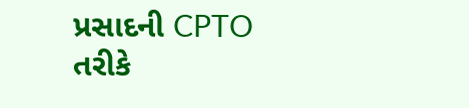પ્રસાદની CPTO તરીકે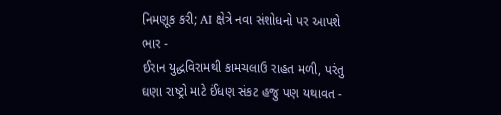નિમણૂક કરી; AI ક્ષેત્રે નવા સંશોધનો પર આપશે ભાર -
ઈરાન યુદ્ધવિરામથી કામચલાઉ રાહત મળી, પરંતુ ઘણા રાષ્ટ્રો માટે ઈંધણ સંકટ હજુ પણ યથાવત -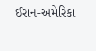ઈરાન-અમેરિકા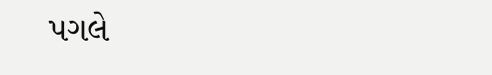પગલે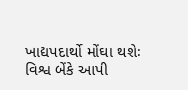ખાદ્યપદાર્થો મોંઘા થશેઃ વિશ્વ બેંકે આપી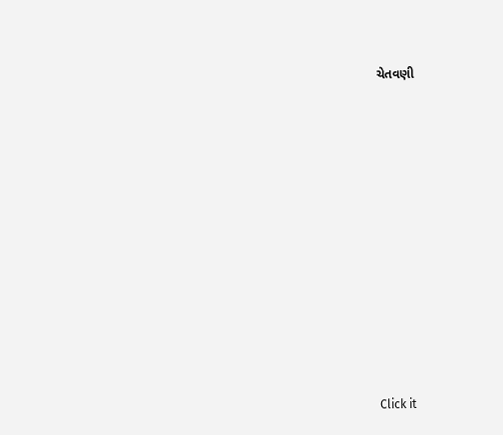ચેતવણી












Click it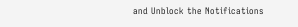and Unblock the Notifications